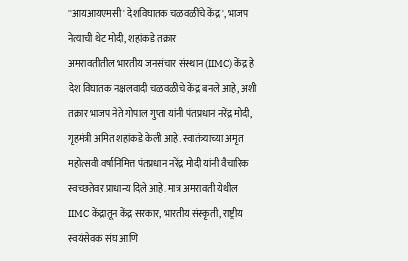''आयआयएमसी' देशविघातक चळवळींचे केंद्र', भाजप नेत्याची थेट मोदी, शहांकडे तक्रार
अमरावतीतील भारतीय जनसंचार संस्थान (IIMC) केंद्र हे देश विघातक नक्षलवादी चळवळीचे केंद्र बनले आहे, अशी तक्रार भाजप नेते गोपाल गुप्ता यांनी पंतप्रधान नरेंद्र मोदी, गृहमंत्री अमित शहांकडे केली आहे. स्वातंत्र्याच्या अमृत महोत्सवी वर्षानिमित्त पंतप्रधान नरेंद्र मोदी यांनी वैचारिक स्वच्छतेवर प्राधान्य दिले आहे. मात्र अमरावती येथील IIMC केंद्रातून केंद्र सरकार, भारतीय संस्कृती, राष्ट्रीय स्वयंसेवक संघ आणि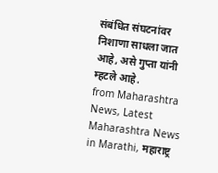संबंधित संघटनांवर निशाणा साधला जात आहे, असे गुप्ता यांनी म्हटले आहे.
from Maharashtra News, Latest Maharashtra News in Marathi, महाराष्ट्र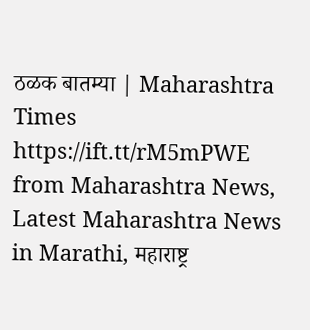ठळक बातम्या | Maharashtra Times https://ift.tt/rM5mPWE
from Maharashtra News, Latest Maharashtra News in Marathi, महाराष्ट्र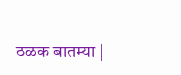ठळक बातम्या |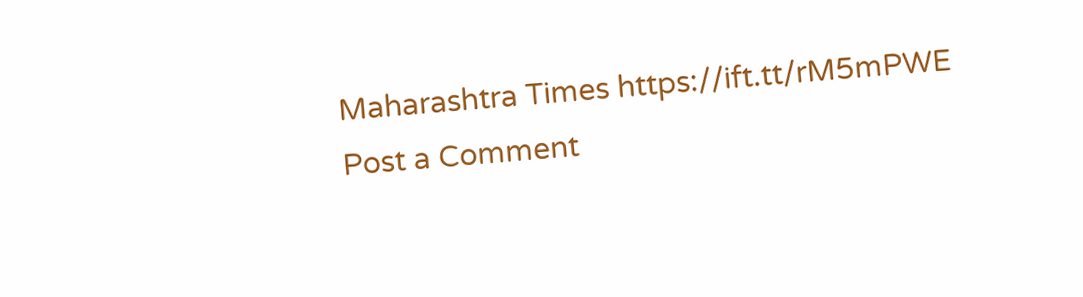Maharashtra Times https://ift.tt/rM5mPWE
Post a Comment